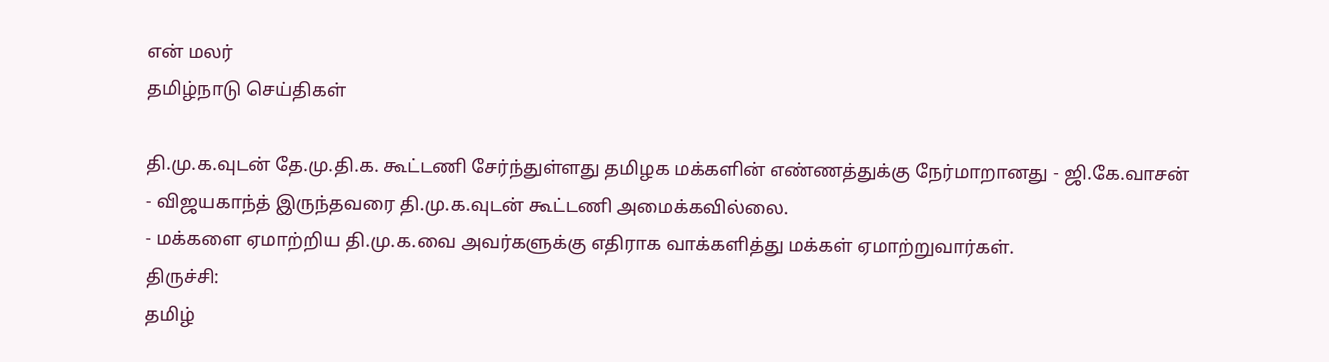என் மலர்
தமிழ்நாடு செய்திகள்

தி.மு.க.வுடன் தே.மு.தி.க. கூட்டணி சேர்ந்துள்ளது தமிழக மக்களின் எண்ணத்துக்கு நேர்மாறானது - ஜி.கே.வாசன்
- விஜயகாந்த் இருந்தவரை தி.மு.க.வுடன் கூட்டணி அமைக்கவில்லை.
- மக்களை ஏமாற்றிய தி.மு.க.வை அவர்களுக்கு எதிராக வாக்களித்து மக்கள் ஏமாற்றுவார்கள்.
திருச்சி:
தமிழ்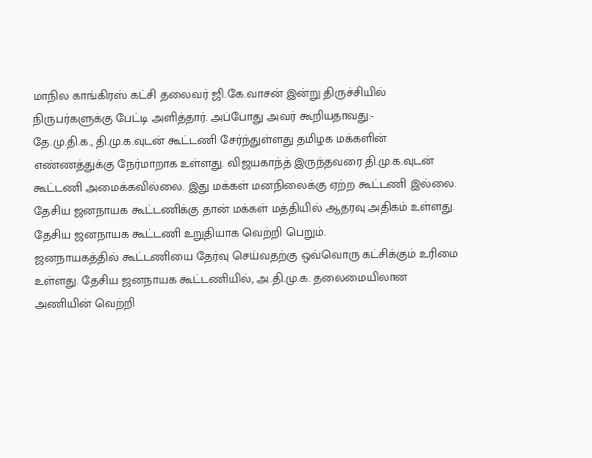மாநில காங்கிரஸ் கட்சி தலைவர் ஜி.கே.வாசன் இன்று திருச்சியில் நிருபர்களுக்கு பேட்டி அளித்தார். அப்போது அவர் கூறியதாவது:-
தே.மு.தி.க., தி.மு.க.வுடன் கூட்டணி சேர்ந்துள்ளது தமிழக மக்களின் எண்ணத்துக்கு நேர்மாறாக உள்ளது. விஜயகாந்த் இருந்தவரை தி.மு.க.வுடன் கூட்டணி அமைக்கவில்லை. இது மக்கள் மனநிலைக்கு ஏற்ற கூட்டணி இல்லை. தேசிய ஜனநாயக கூட்டணிக்கு தான் மக்கள் மத்தியில் ஆதரவு அதிகம் உள்ளது. தேசிய ஜனநாயக கூட்டணி உறுதியாக வெற்றி பெறும்.
ஜனநாயகத்தில் கூட்டணியை தேர்வு செய்வதற்கு ஒவ்வொரு கட்சிக்கும் உரிமை உள்ளது. தேசிய ஜனநாயக கூட்டணியில், அ.தி.மு.க. தலைமையிலான அணியின் வெற்றி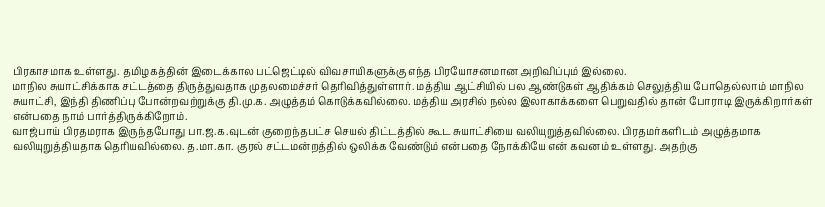பிரகாசமாக உள்ளது. தமிழகத்தின் இடைக்கால பட்ஜெட்டில் விவசாயிகளுக்கு எந்த பிரயோசனமான அறிவிப்பும் இல்லை.
மாநில சுயாட்சிக்காக சட்டத்தை திருத்துவதாக முதலமைச்சர் தெரிவித்துள்ளார். மத்திய ஆட்சியில் பல ஆண்டுகள் ஆதிக்கம் செலுத்திய போதெல்லாம் மாநில சுயாட்சி, இந்தி திணிப்பு போன்றவற்றுக்கு தி.மு.க. அழுத்தம் கொடுக்கவில்லை. மத்திய அரசில் நல்ல இலாகாக்களை பெறுவதில் தான் போராடி இருக்கிறார்கள் என்பதை நாம் பார்த்திருக்கிறோம்.
வாஜ்பாய் பிரதமராக இருந்தபோது பா.ஜ.க.வுடன் குறைந்தபட்ச செயல் திட்டத்தில் கூட சுயாட்சியை வலியுறுத்தவில்லை. பிரதமர்களிடம் அழுத்தமாக வலியுறுத்தியதாக தெரியவில்லை. த.மா.கா. குரல் சட்டமன்றத்தில் ஒலிக்க வேண்டும் என்பதை நோக்கியே என் கவனம் உள்ளது. அதற்கு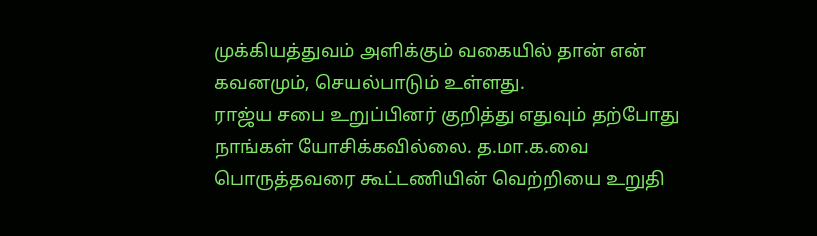முக்கியத்துவம் அளிக்கும் வகையில் தான் என் கவனமும், செயல்பாடும் உள்ளது.
ராஜ்ய சபை உறுப்பினர் குறித்து எதுவும் தற்போது நாங்கள் யோசிக்கவில்லை. த.மா.க.வை பொருத்தவரை கூட்டணியின் வெற்றியை உறுதி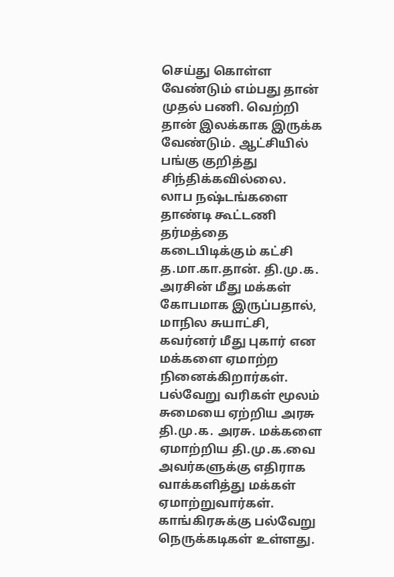செய்து கொள்ள வேண்டும் எம்பது தான் முதல் பணி. வெற்றி தான் இலக்காக இருக்க வேண்டும். ஆட்சியில் பங்கு குறித்து சிந்திக்கவில்லை.
லாப நஷ்டங்களை தாண்டி கூட்டணி தர்மத்தை கடைபிடிக்கும் கட்சி த.மா.கா.தான். தி.மு.க. அரசின் மீது மக்கள் கோபமாக இருப்பதால், மாநில சுயாட்சி, கவர்னர் மீது புகார் என மக்களை ஏமாற்ற நினைக்கிறார்கள். பல்வேறு வரிகள் மூலம் சுமையை ஏற்றிய அரசு தி.மு.க. அரசு. மக்களை ஏமாற்றிய தி.மு.க.வை அவர்களுக்கு எதிராக வாக்களித்து மக்கள் ஏமாற்றுவார்கள்.
காங்கிரசுக்கு பல்வேறு நெருக்கடிகள் உள்ளது.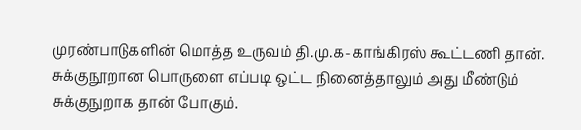முரண்பாடுகளின் மொத்த உருவம் தி.மு.க-காங்கிரஸ் கூட்டணி தான். சுக்குநூறான பொருளை எப்படி ஒட்ட நினைத்தாலும் அது மீண்டும் சுக்குநுறாக தான் போகும்.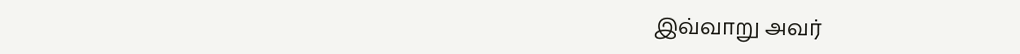இவ்வாறு அவர்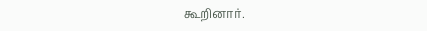கூறினார்.